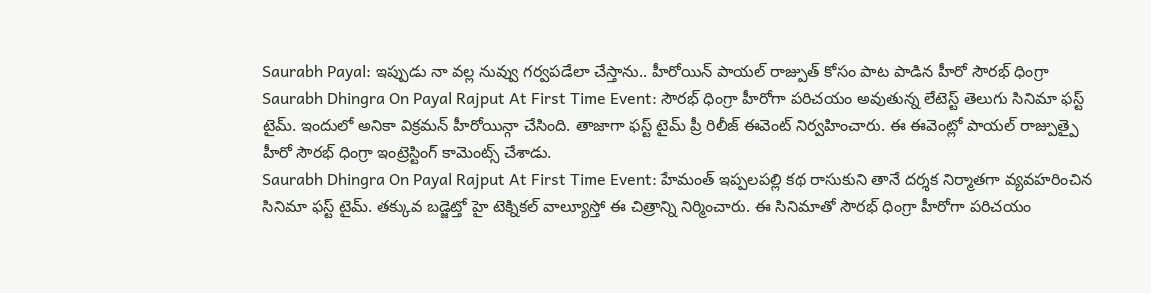Saurabh Payal: ఇప్పుడు నా వల్ల నువ్వు గర్వపడేలా చేస్తాను.. హీరోయిన్ పాయల్ రాజ్పుత్ కోసం పాట పాడిన హీరో సౌరభ్ ధింగ్రా
Saurabh Dhingra On Payal Rajput At First Time Event: సౌరభ్ ధింగ్రా హీరోగా పరిచయం అవుతున్న లేటెస్ట్ తెలుగు సినిమా ఫస్ట్ టైమ్. ఇందులో అనికా విక్రమన్ హీరోయిన్గా చేసింది. తాజాగా ఫస్ట్ టైమ్ ప్రీ రిలీజ్ ఈవెంట్ నిర్వహించారు. ఈ ఈవెంట్లో పాయల్ రాజ్పుత్పై హీరో సౌరభ్ ధింగ్రా ఇంట్రెస్టింగ్ కామెంట్స్ చేశాడు.
Saurabh Dhingra On Payal Rajput At First Time Event: హేమంత్ ఇప్పలపల్లి కథ రాసుకుని తానే దర్శక నిర్మాతగా వ్యవహరించిన సినిమా ఫస్ట్ టైమ్. తక్కువ బడ్జెట్తో హై టెక్నికల్ వాల్యూస్తో ఈ చిత్రాన్ని నిర్మించారు. ఈ సినిమాతో సౌరభ్ ధింగ్రా హీరోగా పరిచయం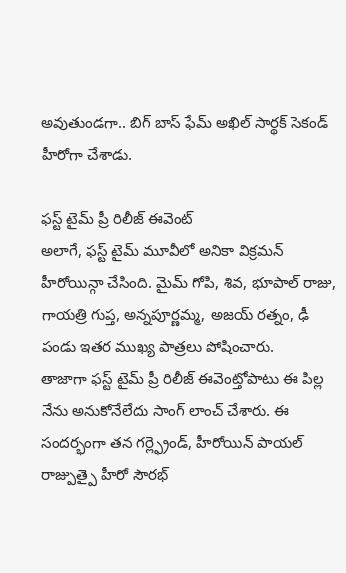అవుతుండగా.. బిగ్ బాస్ ఫేమ్ అఖిల్ సార్థక్ సెకండ్ హీరోగా చేశాడు.

ఫస్ట్ టైమ్ ప్రీ రిలీజ్ ఈవెంట్
అలాగే, ఫస్ట్ టైమ్ మూవీలో అనికా విక్రమన్ హీరోయిన్గా చేసింది. మైమ్ గోపి, శివ, భూపాల్ రాజు, గాయత్రి గుప్త, అన్నపూర్ణమ్మ, అజయ్ రత్నం, ఢీ పండు ఇతర ముఖ్య పాత్రలు పోషించారు.
తాజాగా ఫస్ట్ టైమ్ ప్రీ రిలీజ్ ఈవెంట్తోపాటు ఈ పిల్ల నేను అనుకోనేలేదు సాంగ్ లాంచ్ చేశారు. ఈ సందర్భంగా తన గర్ల్ఫ్రెండ్, హీరోయిన్ పాయల్ రాజ్పుత్పై హీరో సౌరభ్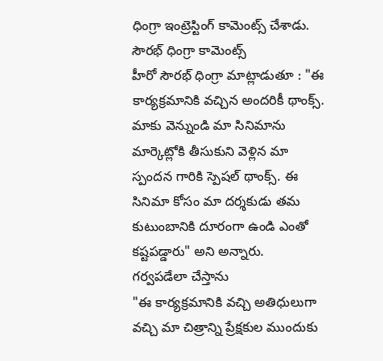ధింగ్రా ఇంట్రెస్టింగ్ కామెంట్స్ చేశాడు.
సౌరభ్ ధింగ్రా కామెంట్స్
హీరో సౌరభ్ ధింగ్రా మాట్లాడుతూ : "ఈ కార్యక్రమానికి వచ్చిన అందరికీ థాంక్స్. మాకు వెన్నుండి మా సినిమాను మార్కెట్లోకి తీసుకుని వెళ్లిన మా స్పందన గారికి స్పెషల్ థాంక్స్. ఈ సినిమా కోసం మా దర్శకుడు తమ కుటుంబానికి దూరంగా ఉండి ఎంతో కష్టపడ్డారు" అని అన్నారు.
గర్వపడేలా చేస్తాను
"ఈ కార్యక్రమానికి వచ్చి అతిధులుగా వచ్చి మా చిత్రాన్ని ప్రేక్షకుల ముందుకు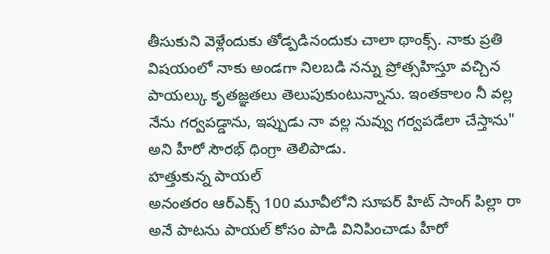తీసుకుని వెళ్లేందుకు తోడ్పడినందుకు చాలా థాంక్స్. నాకు ప్రతి విషయంలో నాకు అండగా నిలబడి నన్ను ప్రోత్సహిస్తూ వచ్చిన పాయల్కు కృతజ్ఞతలు తెలుపుకుంటున్నాను. ఇంతకాలం నీ వల్ల నేను గర్వపడ్డాను, ఇప్పుడు నా వల్ల నువ్వు గర్వపడేలా చేస్తాను" అని హీరో సౌరభ్ ధింగ్రా తెలిపాడు.
హత్తుకున్న పాయల్
అనంతరం ఆర్ఎక్స్ 100 మూవీలోని సూపర్ హిట్ సాంగ్ పిల్లా రా అనే పాటను పాయల్ కోసం పాడి వినిపించాడు హీరో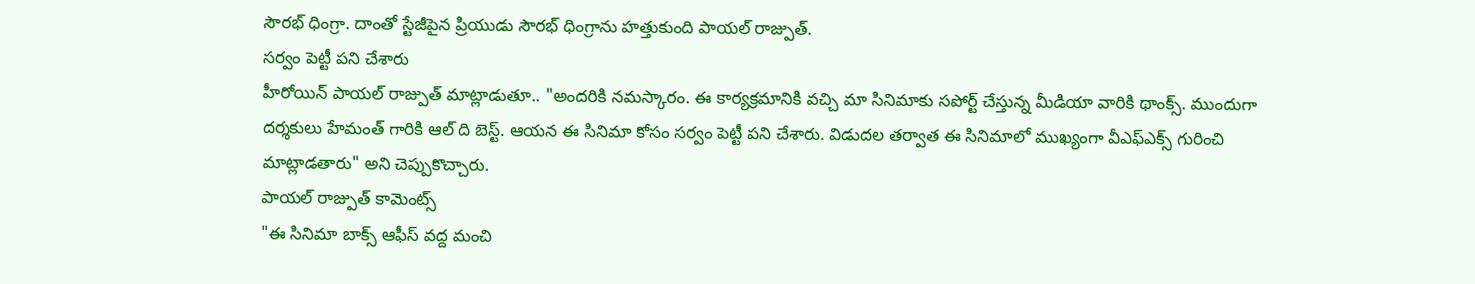సౌరభ్ ధింగ్రా. దాంతో స్టేజీపైన ప్రియుడు సౌరభ్ ధింగ్రాను హత్తుకుంది పాయల్ రాజ్పుత్.
సర్వం పెట్టీ పని చేశారు
హీరోయిన్ పాయల్ రాజ్పుత్ మాట్లాడుతూ.. "అందరికి నమస్కారం. ఈ కార్యక్రమానికి వచ్చి మా సినిమాకు సపోర్ట్ చేస్తున్న మీడియా వారికి థాంక్స్. ముందుగా దర్శకులు హేమంత్ గారికి ఆల్ ది బెస్ట్. ఆయన ఈ సినిమా కోసం సర్వం పెట్టీ పని చేశారు. విడుదల తర్వాత ఈ సినిమాలో ముఖ్యంగా వీఎఫ్ఎక్స్ గురించి మాట్లాడతారు" అని చెప్పుకొచ్చారు.
పాయల్ రాజ్పుత్ కామెంట్స్
"ఈ సినిమా బాక్స్ ఆఫీస్ వద్ద మంచి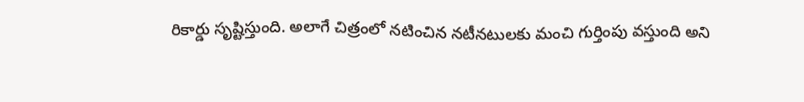రికార్డు సృష్టిస్తుంది. అలాగే చిత్రంలో నటించిన నటీనటులకు మంచి గుర్తింపు వస్తుంది అని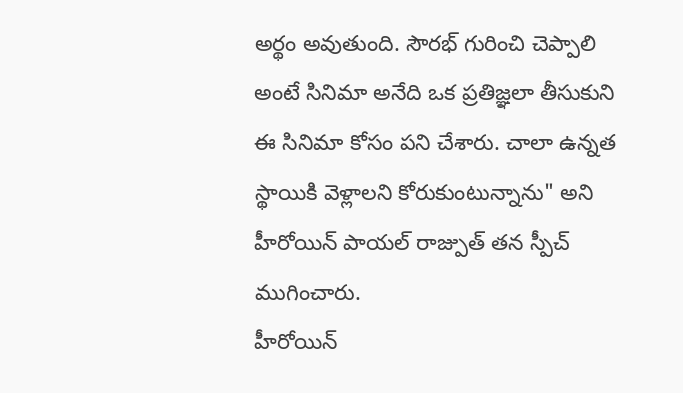అర్థం అవుతుంది. సౌరభ్ గురించి చెప్పాలి అంటే సినిమా అనేది ఒక ప్రతిజ్ఞలా తీసుకుని ఈ సినిమా కోసం పని చేశారు. చాలా ఉన్నత స్థాయికి వెళ్లాలని కోరుకుంటున్నాను" అని హీరోయిన్ పాయల్ రాజ్పుత్ తన స్పీచ్ ముగించారు.
హీరోయిన్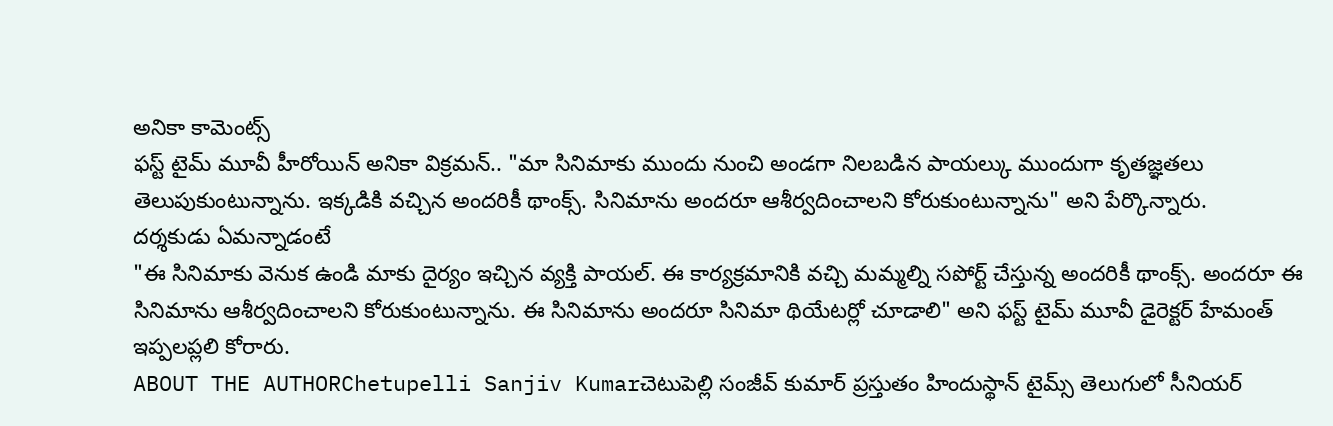అనికా కామెంట్స్
ఫస్ట్ టైమ్ మూవీ హీరోయిన్ అనికా విక్రమన్.. "మా సినిమాకు ముందు నుంచి అండగా నిలబడిన పాయల్కు ముందుగా కృతజ్ఞతలు తెలుపుకుంటున్నాను. ఇక్కడికి వచ్చిన అందరికీ థాంక్స్. సినిమాను అందరూ ఆశీర్వదించాలని కోరుకుంటున్నాను" అని పేర్కొన్నారు.
దర్శకుడు ఏమన్నాడంటే
"ఈ సినిమాకు వెనుక ఉండి మాకు దైర్యం ఇచ్చిన వ్యక్తి పాయల్. ఈ కార్యక్రమానికి వచ్చి మమ్మల్ని సపోర్ట్ చేస్తున్న అందరికీ థాంక్స్. అందరూ ఈ సినిమాను ఆశీర్వదించాలని కోరుకుంటున్నాను. ఈ సినిమాను అందరూ సినిమా థియేటర్లో చూడాలి" అని ఫస్ట్ టైమ్ మూవీ డైరెక్టర్ హేమంత్ ఇప్పలప్లలి కోరారు.
ABOUT THE AUTHORChetupelli Sanjiv Kumarచెటుపెల్లి సంజీవ్ కుమార్ ప్రస్తుతం హిందుస్థాన్ టైమ్స్ తెలుగులో సీనియర్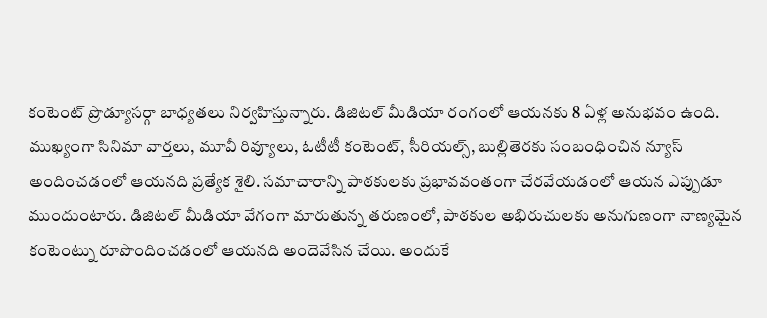కంటెంట్ ప్రొడ్యూసర్గా బాధ్యతలు నిర్వహిస్తున్నారు. డిజిటల్ మీడియా రంగంలో ఆయనకు 8 ఏళ్ల అనుభవం ఉంది. ముఖ్యంగా సినిమా వార్తలు, మూవీ రివ్యూలు, ఓటీటీ కంటెంట్, సీరియల్స్, బుల్లితెరకు సంబంధించిన న్యూస్ అందించడంలో ఆయనది ప్రత్యేక శైలి. సమాచారాన్ని పాఠకులకు ప్రభావవంతంగా చేరవేయడంలో ఆయన ఎప్పుడూ ముందుంటారు. డిజిటల్ మీడియా వేగంగా మారుతున్న తరుణంలో, పాఠకుల అభిరుచులకు అనుగుణంగా నాణ్యమైన కంటెంట్ను రూపొందించడంలో ఆయనది అందెవేసిన చేయి. అందుకే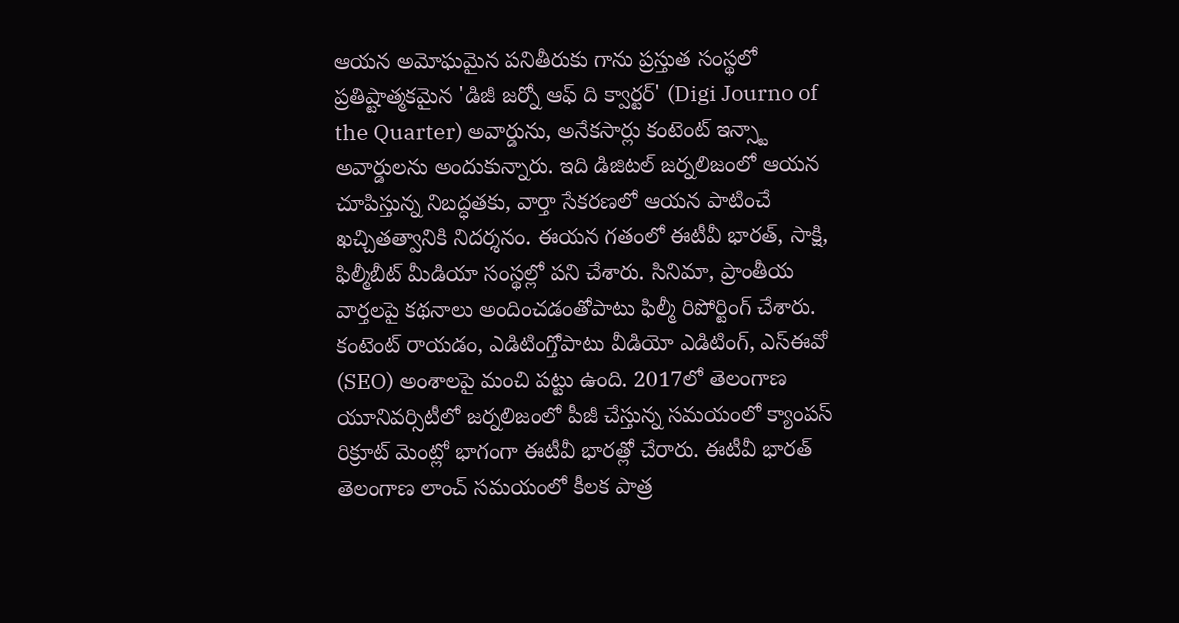ఆయన అమోఘమైన పనితీరుకు గాను ప్రస్తుత సంస్థలో ప్రతిష్టాత్మకమైన 'డిజీ జర్నో ఆఫ్ ది క్వార్టర్' (Digi Journo of the Quarter) అవార్డును, అనేకసార్లు కంటెంట్ ఇన్స్టా అవార్డులను అందుకున్నారు. ఇది డిజిటల్ జర్నలిజంలో ఆయన చూపిస్తున్న నిబద్ధతకు, వార్తా సేకరణలో ఆయన పాటించే ఖచ్చితత్వానికి నిదర్శనం. ఈయన గతంలో ఈటీవీ భారత్, సాక్షి, ఫిల్మీబీట్ మీడియా సంస్థల్లో పని చేశారు. సినిమా, ప్రాంతీయ వార్తలపై కథనాలు అందించడంతోపాటు ఫిల్మీ రిపోర్టింగ్ చేశారు. కంటెంట్ రాయడం, ఎడిటింగ్తోపాటు వీడియో ఎడిటింగ్, ఎస్ఈవో (SEO) అంశాలపై మంచి పట్టు ఉంది. 2017లో తెలంగాణ యూనివర్సిటీలో జర్నలిజంలో పీజీ చేస్తున్న సమయంలో క్యాంపస్ రిక్రూట్ మెంట్లో భాగంగా ఈటీవీ భారత్లో చేరారు. ఈటీవీ భారత్ తెలంగాణ లాంచ్ సమయంలో కీలక పాత్ర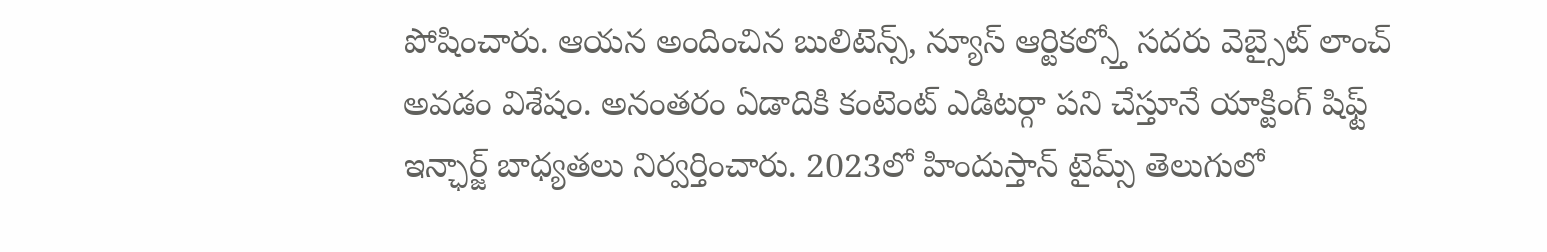పోషించారు. ఆయన అందించిన బులిటెన్స్, న్యూస్ ఆర్టికల్స్తో సదరు వెబ్సైట్ లాంచ్ అవడం విశేషం. అనంతరం ఏడాదికి కంటెంట్ ఎడిటర్గా పని చేస్తూనే యాక్టింగ్ షిఫ్ట్ ఇన్ఛార్జ్ బాధ్యతలు నిర్వర్తించారు. 2023లో హిందుస్తాన్ టైమ్స్ తెలుగులో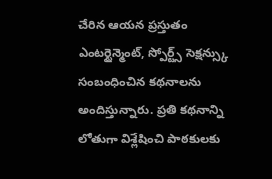చేరిన ఆయన ప్రస్తుతం ఎంటర్టైన్మెంట్, స్పోర్ట్స్ సెక్షన్స్కు సంబంధించిన కథనాలను అందిస్తున్నారు. ప్రతి కథనాన్ని లోతుగా విశ్లేషించి పాఠకులకు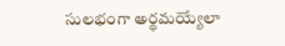సులభంగా అర్థమయ్యేలా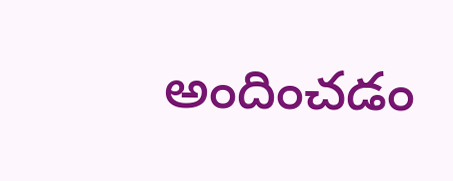అందించడం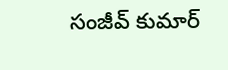సంజీవ్ కుమార్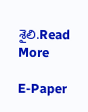శైలి.Read More

E-Paper